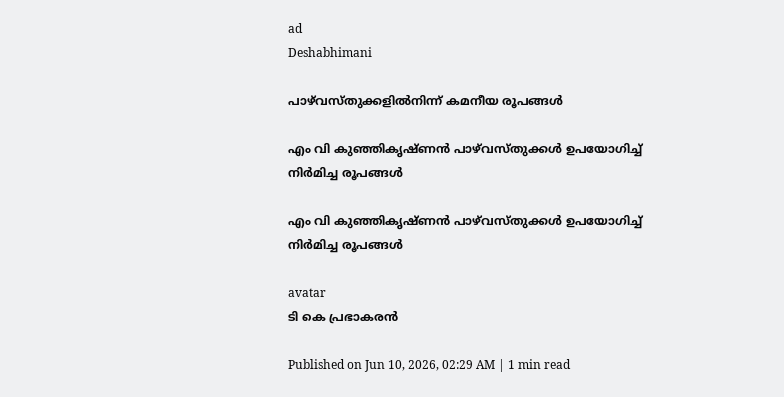ad
Deshabhimani

പാഴ്‌വസ്തുക്കളിൽനിന്ന്‌ കമനീയ രൂപങ്ങൾ

എം വി കുഞ്ഞികൃഷ്ണന്‍ പാഴ്‌വസ്തുക്കള്‍ ഉപയോഗിച്ച് നിര്‍മിച്ച രൂപങ്ങള്‍

എം വി കുഞ്ഞികൃഷ്ണന്‍ പാഴ്‌വസ്തുക്കള്‍ ഉപയോഗിച്ച് നിര്‍മിച്ച രൂപങ്ങള്‍

avatar
ടി കെ പ്രഭാകരന്‍

Published on Jun 10, 2026, 02:29 AM | 1 min read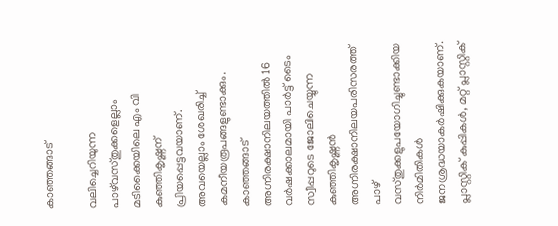കാഞ്ഞങ്ങാട്

വലിച്ചെറിയുന്ന പാഴ്‌വസ്തുക്കളെല്ലാം മടിക്കൈയിലെ എം വി കുഞ്ഞികൃഷ്ണന് പ്രിയപ്പെട്ടവയാണ്. അവയെല്ലാം ശേഖരിച്ച് കമനീയരൂപങ്ങളുണ്ടാക്കും. കാഞ്ഞങ്ങാട് അഗ്നിരക്ഷാനിലയത്തില്‍ 16 വര്‍ഷക്കാലമായി പാര്‍ട്ട് ടൈം സ്വീപ്പറുടെ ജോലിചെയ്യുന്ന കുഞ്ഞികൃഷ്ണന്‍ അഗ്നിരക്ഷാനിലയപരിസരത്ത് പാഴ് വസ്തുക്കളുപയോഗിച്ചുണ്ടാക്കിയ നിര്‍മിതികള്‍ ജനശ്രദ്ധയാകര്‍ഷിക്കുകയാണ്. പ്ലാസ്റ്റിക് കുപ്പികള്‍, മറ്റ് പ്ലാസ്റ്റിക്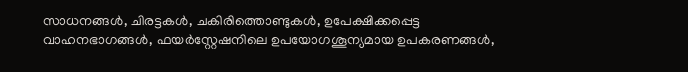സാധനങ്ങള്‍, ചിരട്ടകള്‍, ചകിരിത്തൊണ്ടുകള്‍, ഉപേക്ഷിക്കപ്പെട്ട വാഹനഭാഗങ്ങള്‍, ഫയര്‍സ്റ്റേഷനിലെ ഉപയോഗശൂന്യമായ ഉപകരണങ്ങള്‍,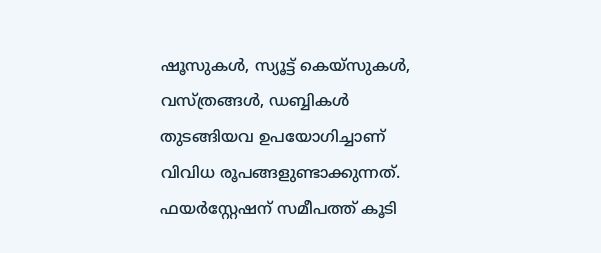ഷൂസുകള്‍, സ്യൂട്ട് കെയ്സുകള്‍, വസ്ത്രങ്ങള്‍, ഡബ്ബികള്‍ തുടങ്ങിയവ ഉപയോഗിച്ചാണ്‌ വിവിധ രൂപങ്ങളുണ്ടാക്കുന്നത്‌. ഫയര്‍സ്റ്റേഷന് സമീപത്ത് കൂടി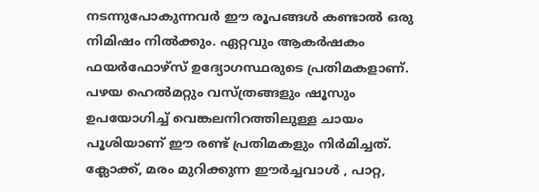നടന്നുപോകുന്നവര്‍ ഈ രൂപങ്ങള്‍ കണ്ടാല്‍ ഒരു നിമിഷം നിൽക്കും. ഏറ്റവും ആകര്‍ഷകം ഫയര്‍ഫോഴ്സ് ഉദ്യോഗസ്ഥരുടെ പ്രതിമകളാണ്. പഴയ ഹെല്‍മറ്റും വസ്ത്രങ്ങളും ഷൂസും ഉപയോഗിച്ച് വെങ്കലനിറത്തിലുള്ള ചായം പൂശിയാണ് ഈ രണ്ട് പ്രതിമകളും നിര്‍മിച്ചത്. ക്ലോക്ക്, മരം മുറിക്കുന്ന ഈര്‍ച്ചവാള്‍ , പാറ്റ,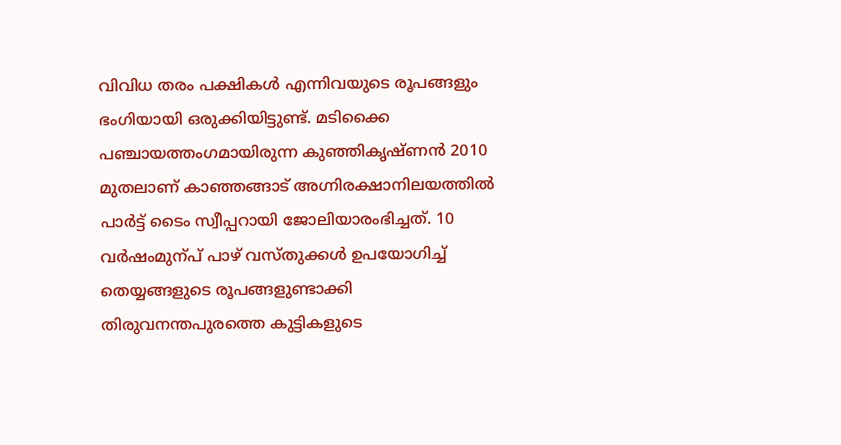വിവിധ തരം പക്ഷികള്‍ എന്നിവയുടെ രൂപങ്ങളും ഭംഗിയായി ഒരുക്കിയിട്ടുണ്ട്. മടിക്കൈ പഞ്ചായത്തംഗമായിരുന്ന കുഞ്ഞികൃഷ്ണന്‍ 2010 മുതലാണ് കാഞ്ഞങ്ങാട് അഗ്നിരക്ഷാനിലയത്തില്‍ പാര്‍ട്ട് ടൈം സ്വീപ്പറായി ജോലിയാരംഭിച്ചത്. 10 വര്‍ഷംമുന്പ് പാഴ് വസ്തുക്കള്‍ ഉപയോഗിച്ച് തെയ്യങ്ങളുടെ രൂപങ്ങളുണ്ടാക്കി തിരുവനന്തപുരത്തെ കുട്ടികളുടെ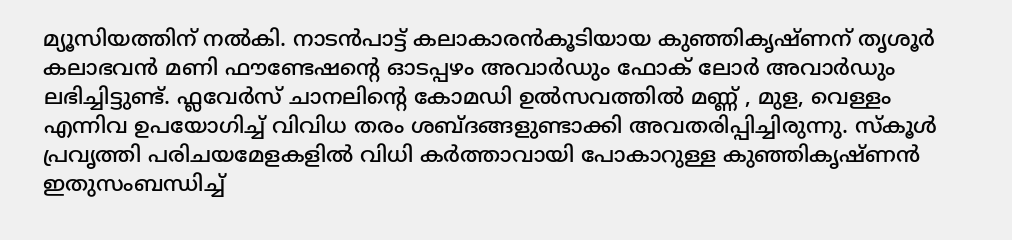മ്യൂസിയത്തിന് നല്‍കി. നാടന്‍പാട്ട് കലാകാരന്‍കൂടിയായ കുഞ്ഞികൃഷ്ണന് തൃശൂര്‍ കലാഭവന്‍ മണി ഫൗണ്ടേഷന്റെ ഓടപ്പഴം അവാര്‍ഡും ഫോക് ലോര്‍ അവാര്‍ഡും ലഭിച്ചിട്ടുണ്ട്. ഫ്ലവേര്‍സ് ചാനലിന്റെ കോമഡി ഉല്‍സവത്തില്‍ മണ്ണ് , മുള, വെള്ളം എന്നിവ ഉപയോഗിച്ച് വിവിധ തരം ശബ്ദങ്ങളുണ്ടാക്കി അവതരിപ്പിച്ചിരുന്നു. സ്കൂള്‍ പ്രവൃത്തി പരിചയമേളകളില്‍ വിധി കര്‍ത്താവായി പോകാറുള്ള കുഞ്ഞികൃഷ്ണന്‍ ഇതുസംബന്ധിച്ച്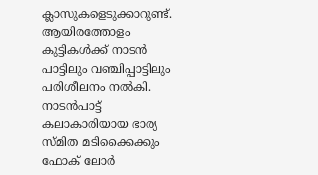ക്ലാസുകളെടുക്കാറുണ്ട്. ആയിരത്തോളം കുട്ടികള്‍ക്ക് നാടന്‍ പാട്ടിലും വഞ്ചിപ്പാട്ടിലും പരിശീലനം നല്‍കി. നാടന്‍പാട്ട് കലാകാരിയായ ഭാര്യ സ്മിത മടിക്കൈക്കും ഫോക് ലോര്‍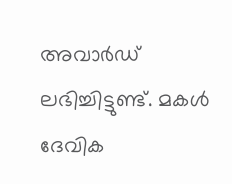അവാര്‍ഡ് ലഭിച്ചിട്ടുണ്ട്. മകള്‍ ദേവിക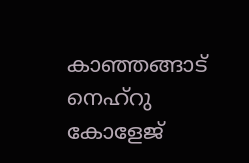കാഞ്ഞങ്ങാട് നെഹ്റു കോളേജ്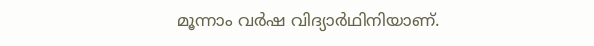മൂന്നാം വര്‍ഷ വിദ്യാര്‍ഥിനിയാണ്.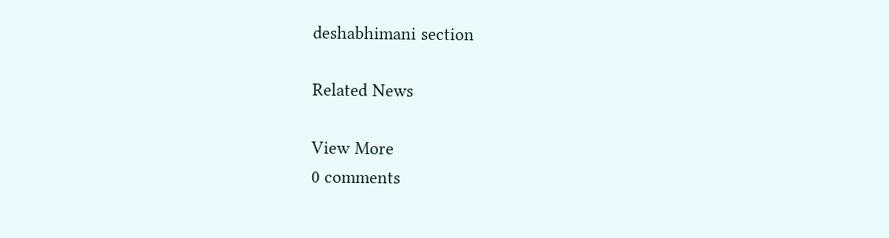deshabhimani section

Related News

View More
0 comments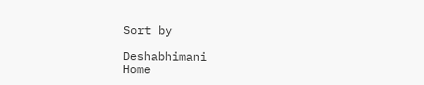Sort by

Deshabhimani
Home